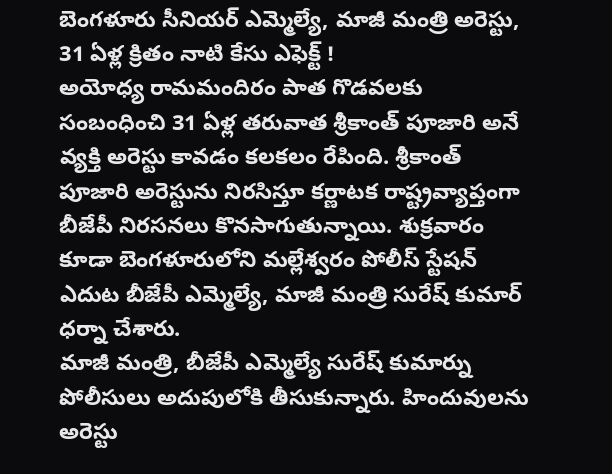బెంగళూరు సీనియర్ ఎమ్మెల్యే, మాజీ మంత్రి అరెస్టు, 31 ఏళ్ల క్రితం నాటి కేసు ఎఫెక్ట్ !
అయోధ్య రామమందిరం పాత గొడవలకు సంబంధించి 31 ఏళ్ల తరువాత శ్రీకాంత్ పూజారి అనే వ్యక్తి అరెస్టు కావడం కలకలం రేపింది. శ్రీకాంత్ పూజారి అరెస్టును నిరసిస్తూ కర్ణాటక రాష్ట్రవ్యాప్తంగా బీజేపీ నిరసనలు కొనసాగుతున్నాయి. శుక్రవారం కూడా బెంగళూరులోని మల్లేశ్వరం పోలీస్ స్టేషన్ ఎదుట బీజేపీ ఎమ్మెల్యే, మాజీ మంత్రి సురేష్ కుమార్ ధర్నా చేశారు.
మాజీ మంత్రి, బీజేపీ ఎమ్మెల్యే సురేష్ కుమార్ను పోలీసులు అదుపులోకి తీసుకున్నారు. హిందువులను అరెస్టు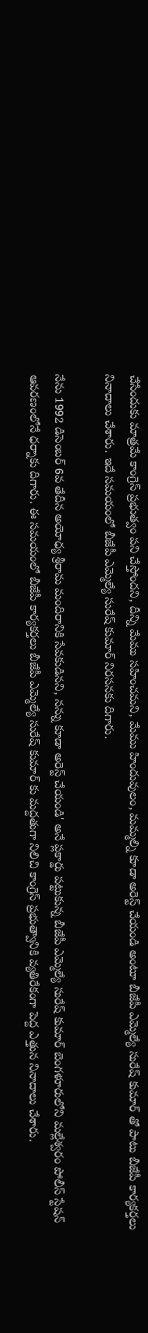చేసేందుకు మాత్రమే కాంగ్రెస్ ప్రభుత్వం పని చేస్తోందని, దీన్ని మేము సహించమని, మేము హిందువులం, మమ్మల్ని కూడా అరెస్ట్ చేయండి అంటూ బీజేపీ ఎమ్మెల్యే సురేష్ కుమార్ తో పాటు బీజేపీ కార్యకర్తలు నినాదాలు చేశారు. ఇదే సమయంలో బీజేపీ ఎమ్మెల్యే సురేష్ కుమార్ నిరసనకు దిగారు.

నేను 1992 డిసెంబర్ 6వ తేదీన అయోధ్య శ్రీరామ మందిరానికి సేవకుడినని, నన్ను కూడా అరెస్ట్ చేయండి' అనే ప్లకార్డు పట్టుకున్న బీజేపీ ఎమ్మెల్యే సురేష్ కుమార్ బెంగళూరులోని మల్లేశ్వరం పోలీస్ స్టేషన్ ఆవరణంలోనే ధర్నాకు దిగారు. ఈ సమయంలో బీజేపీ కార్యకర్తలు బీజేపీ ఎమ్మెల్యే సురేష్ కుమార్ కు మద్దతుగా నిలిచి కాంగ్రెస్ ప్రభుత్వానికి వ్యతిరేకంగా పెద్ద ఎత్తున నినాదాలు చేశారు.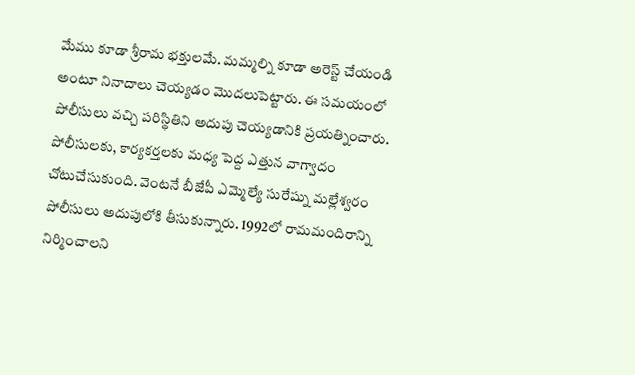మేము కూడా శ్రీరామ భక్తులమే. మమ్మల్ని కూడా అరెస్ట్ చేయండి అంటూ నినాదాలు చెయ్యడం మొదలుపెట్టారు. ఈ సమయంలో పోలీసులు వచ్చి పరిస్థితిని అదుపు చెయ్యడానికి ప్రయత్నించారు. పోలీసులకు, కార్యకర్తలకు మధ్య పెద్ద ఎత్తున వాగ్వాదం చోటుచేసుకుంది. వెంటనే బీజేపీ ఎమ్మెల్యే సురేష్ను మల్లేశ్వరం పోలీసులు అదుపులోకి తీసుకున్నారు. 1992లో రామమందిరాన్ని నిర్మించాలని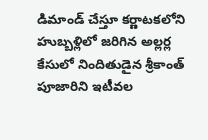డిమాండ్ చేస్తూ కర్ణాటకలోని హుబ్బళ్లిలో జరిగిన అల్లర్ల కేసులో నిందితుడైన శ్రీకాంత్ పూజారిని ఇటీవల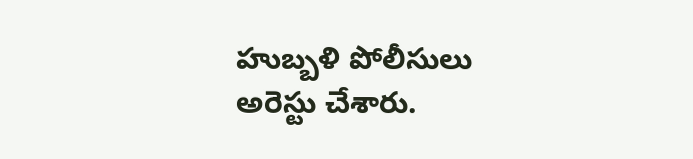హుబ్బళి పోలీసులు అరెస్టు చేశారు.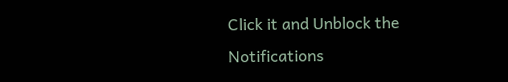Click it and Unblock the Notifications